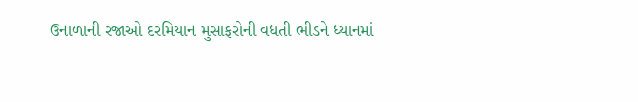ઉનાળાની રજાઓ દરમિયાન મુસાફરોની વધતી ભીડને ધ્યાનમાં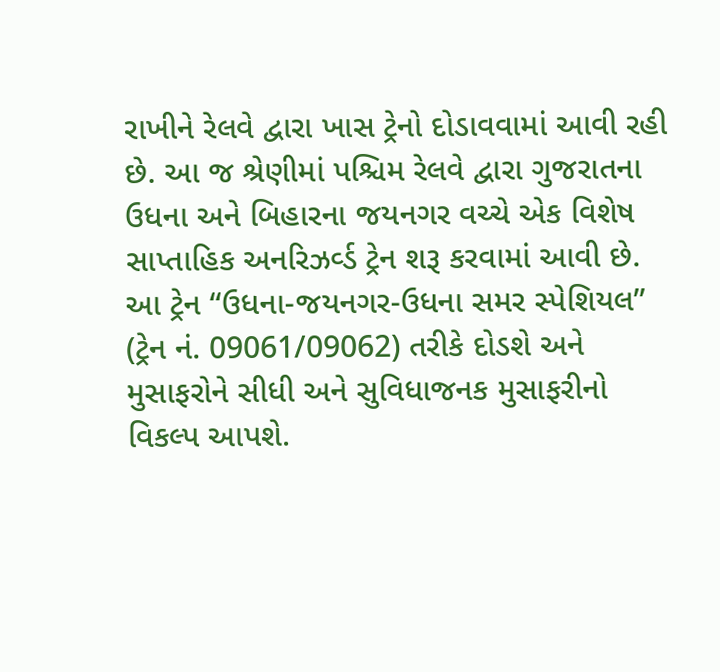રાખીને રેલવે દ્વારા ખાસ ટ્રેનો દોડાવવામાં આવી રહી છે. આ જ શ્રેણીમાં પશ્ચિમ રેલવે દ્વારા ગુજરાતના ઉધના અને બિહારના જયનગર વચ્ચે એક વિશેષ સાપ્તાહિક અનરિઝર્વ્ડ ટ્રેન શરૂ કરવામાં આવી છે.
આ ટ્રેન “ઉધના-જયનગર-ઉધના સમર સ્પેશિયલ” (ટ્રેન નં. 09061/09062) તરીકે દોડશે અને મુસાફરોને સીધી અને સુવિધાજનક મુસાફરીનો વિકલ્પ આપશે.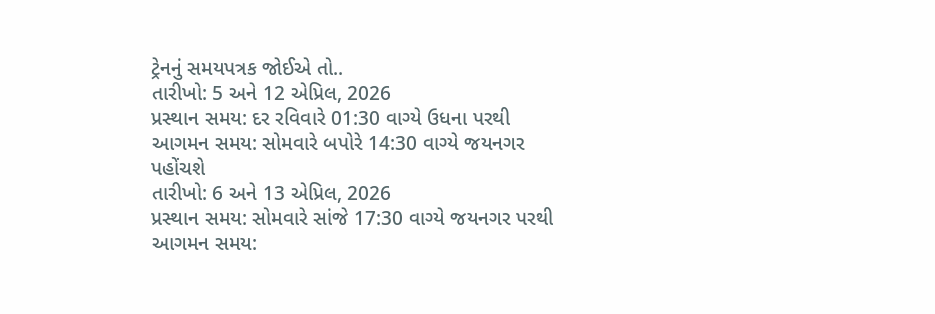ટ્રેનનું સમયપત્રક જોઈએ તો..
તારીખો: 5 અને 12 એપ્રિલ, 2026
પ્રસ્થાન સમય: દર રવિવારે 01:30 વાગ્યે ઉધના પરથી
આગમન સમય: સોમવારે બપોરે 14:30 વાગ્યે જયનગર પહોંચશે
તારીખો: 6 અને 13 એપ્રિલ, 2026
પ્રસ્થાન સમય: સોમવારે સાંજે 17:30 વાગ્યે જયનગર પરથી
આગમન સમય: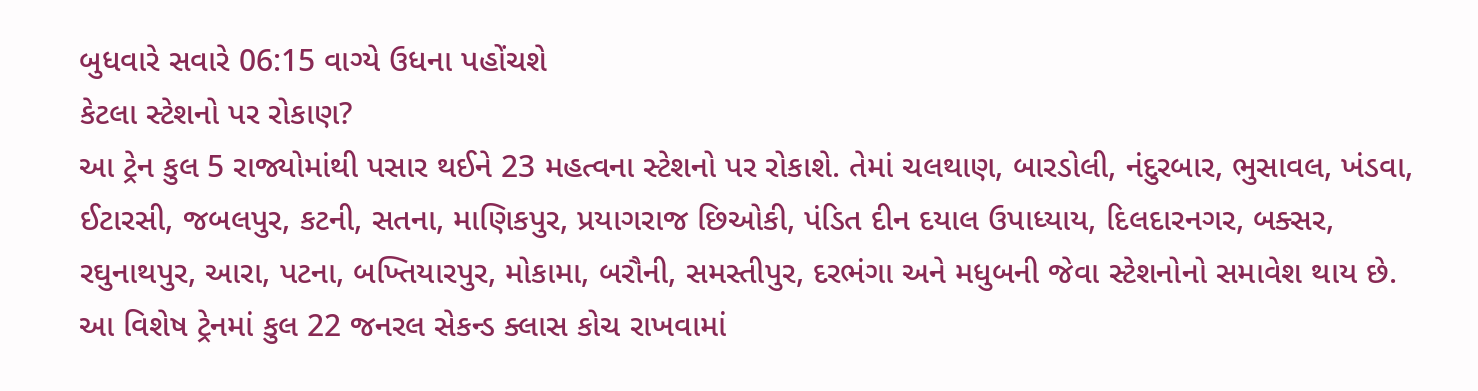બુધવારે સવારે 06:15 વાગ્યે ઉધના પહોંચશે
કેટલા સ્ટેશનો પર રોકાણ?
આ ટ્રેન કુલ 5 રાજ્યોમાંથી પસાર થઈને 23 મહત્વના સ્ટેશનો પર રોકાશે. તેમાં ચલથાણ, બારડોલી, નંદુરબાર, ભુસાવલ, ખંડવા, ઈટારસી, જબલપુર, કટની, સતના, માણિકપુર, પ્રયાગરાજ છિઓકી, પંડિત દીન દયાલ ઉપાધ્યાય, દિલદારનગર, બક્સર, રઘુનાથપુર, આરા, પટના, બખ્તિયારપુર, મોકામા, બરૌની, સમસ્તીપુર, દરભંગા અને મધુબની જેવા સ્ટેશનોનો સમાવેશ થાય છે.
આ વિશેષ ટ્રેનમાં કુલ 22 જનરલ સેકન્ડ ક્લાસ કોચ રાખવામાં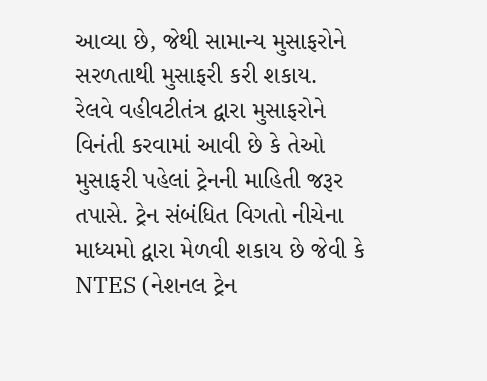આવ્યા છે, જેથી સામાન્ય મુસાફરોને સરળતાથી મુસાફરી કરી શકાય.
રેલવે વહીવટીતંત્ર દ્વારા મુસાફરોને વિનંતી કરવામાં આવી છે કે તેઓ મુસાફરી પહેલાં ટ્રેનની માહિતી જરૂર તપાસે. ટ્રેન સંબંધિત વિગતો નીચેના માધ્યમો દ્વારા મેળવી શકાય છે જેવી કે NTES (નેશનલ ટ્રેન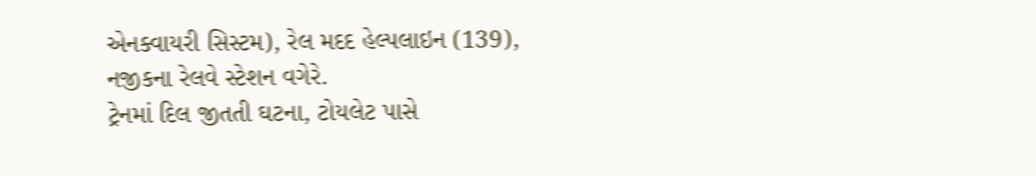એનક્વાયરી સિસ્ટમ), રેલ મદદ હેલ્પલાઇન (139), નજીકના રેલવે સ્ટેશન વગેરે.
ટ્રેનમાં દિલ જીતતી ઘટના, ટોયલેટ પાસે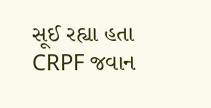સૂઈ રહ્યા હતા CRPF જવાન